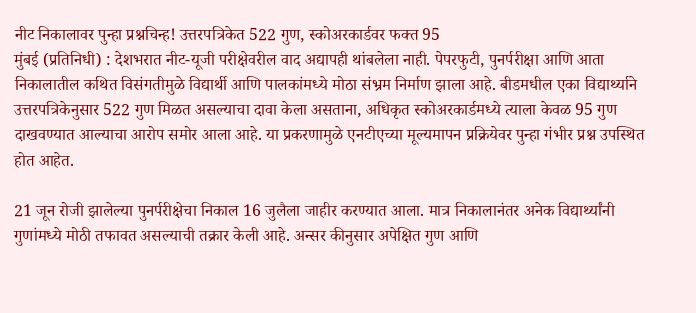नीट निकालावर पुन्हा प्रश्नचिन्ह! उत्तरपत्रिकेत 522 गुण, स्कोअरकार्डवर फक्त 95
मुंबई (प्रतिनिधी) : देशभरात नीट-यूजी परीक्षेवरील वाद अद्यापही थांबलेला नाही. पेपरफुटी, पुनर्परीक्षा आणि आता निकालातील कथित विसंगतीमुळे विद्यार्थी आणि पालकांमध्ये मोठा संभ्रम निर्माण झाला आहे. बीडमधील एका विद्यार्थ्याने उत्तरपत्रिकेनुसार 522 गुण मिळत असल्याचा दावा केला असताना, अधिकृत स्कोअरकार्डमध्ये त्याला केवळ 95 गुण दाखवण्यात आल्याचा आरोप समोर आला आहे. या प्रकरणामुळे एनटीएच्या मूल्यमापन प्रक्रियेवर पुन्हा गंभीर प्रश्न उपस्थित होत आहेत.

21 जून रोजी झालेल्या पुनर्परीक्षेचा निकाल 16 जुलैला जाहीर करण्यात आला. मात्र निकालानंतर अनेक विद्यार्थ्यांनी गुणांमध्ये मोठी तफावत असल्याची तक्रार केली आहे. अन्सर कीनुसार अपेक्षित गुण आणि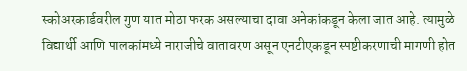स्कोअरकार्डवरील गुण यात मोठा फरक असल्याचा दावा अनेकांकडून केला जात आहे. त्यामुळे विद्यार्थी आणि पालकांमध्ये नाराजीचे वातावरण असून एनटीएकडून स्पष्टीकरणाची मागणी होत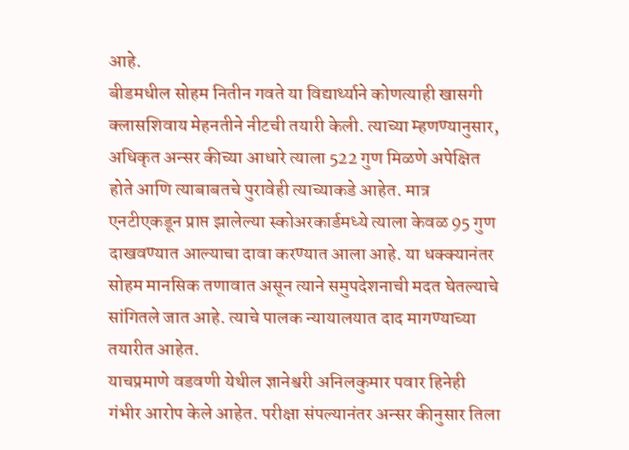आहे.
बीडमधील सोहम नितीन गवते या विद्यार्थ्याने कोणत्याही खासगी क्लासशिवाय मेहनतीने नीटची तयारी केली. त्याच्या म्हणण्यानुसार, अधिकृत अन्सर कीच्या आधारे त्याला 522 गुण मिळणे अपेक्षित होते आणि त्याबाबतचे पुरावेही त्याच्याकडे आहेत. मात्र एनटीएकडून प्राप्त झालेल्या स्कोअरकार्डमध्ये त्याला केवळ 95 गुण दाखवण्यात आल्याचा दावा करण्यात आला आहे. या धक्क्यानंतर सोहम मानसिक तणावात असून त्याने समुपदेशनाची मदत घेतल्याचे सांगितले जात आहे. त्याचे पालक न्यायालयात दाद मागण्याच्या तयारीत आहेत.
याचप्रमाणे वडवणी येथील ज्ञानेश्वरी अनिलकुमार पवार हिनेही गंभीर आरोप केले आहेत. परीक्षा संपल्यानंतर अन्सर कीनुसार तिला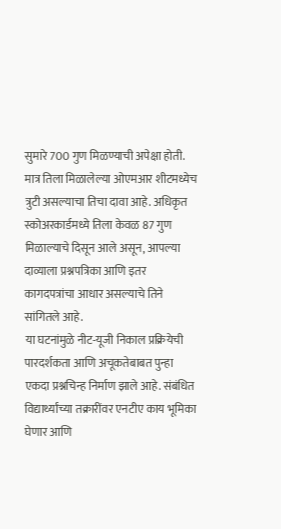सुमारे 700 गुण मिळण्याची अपेक्षा होती. मात्र तिला मिळालेल्या ओएमआर शीटमध्येच त्रुटी असल्याचा तिचा दावा आहे. अधिकृत स्कोअरकार्डमध्ये तिला केवळ 87 गुण मिळाल्याचे दिसून आले असून, आपल्या दाव्याला प्रश्नपत्रिका आणि इतर कागदपत्रांचा आधार असल्याचे तिने सांगितले आहे.
या घटनांमुळे नीट-यूजी निकाल प्रक्रियेची पारदर्शकता आणि अचूकतेबाबत पुन्हा एकदा प्रश्नचिन्ह निर्माण झाले आहे. संबंधित विद्यार्थ्यांच्या तक्रारींवर एनटीए काय भूमिका घेणार आणि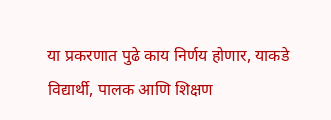या प्रकरणात पुढे काय निर्णय होणार, याकडे विद्यार्थी, पालक आणि शिक्षण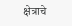क्षेत्राचे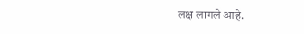लक्ष लागले आहे.